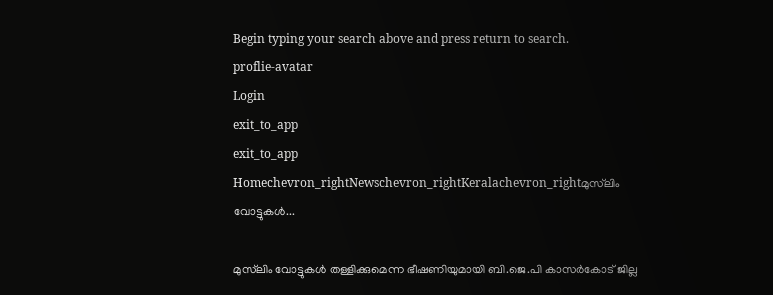Begin typing your search above and press return to search.
proflie-avatar
Login
exit_to_app
exit_to_app
Homechevron_rightNewschevron_rightKeralachevron_rightമുസ്‌ലിം വോട്ടുകൾ...

മുസ്‌ലിം വോട്ടുകൾ തള്ളിക്കുമെന്ന ഭീഷണിയുമായി ബി.ജെ.പി കാസർകോട് ജില്ല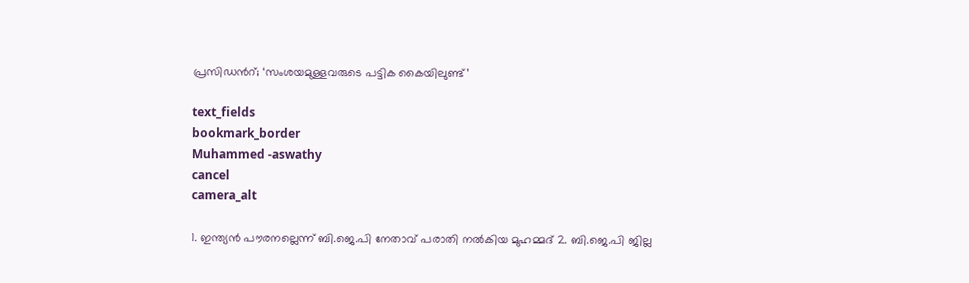പ്രസിഡന്‍റ്; ‘സംശയമുള്ളവരുടെ പട്ടിക കൈയിലുണ്ട്’

text_fields
bookmark_border
Muhammed -aswathy
cancel
camera_alt

1. ഇന്ത്യൻ പൗരനല്ലെന്ന് ബി.ജെ.പി നേതാവ് പരാതി നൽകിയ മുഹമ്മദ് 2. ബി.ജെ.പി ജില്ല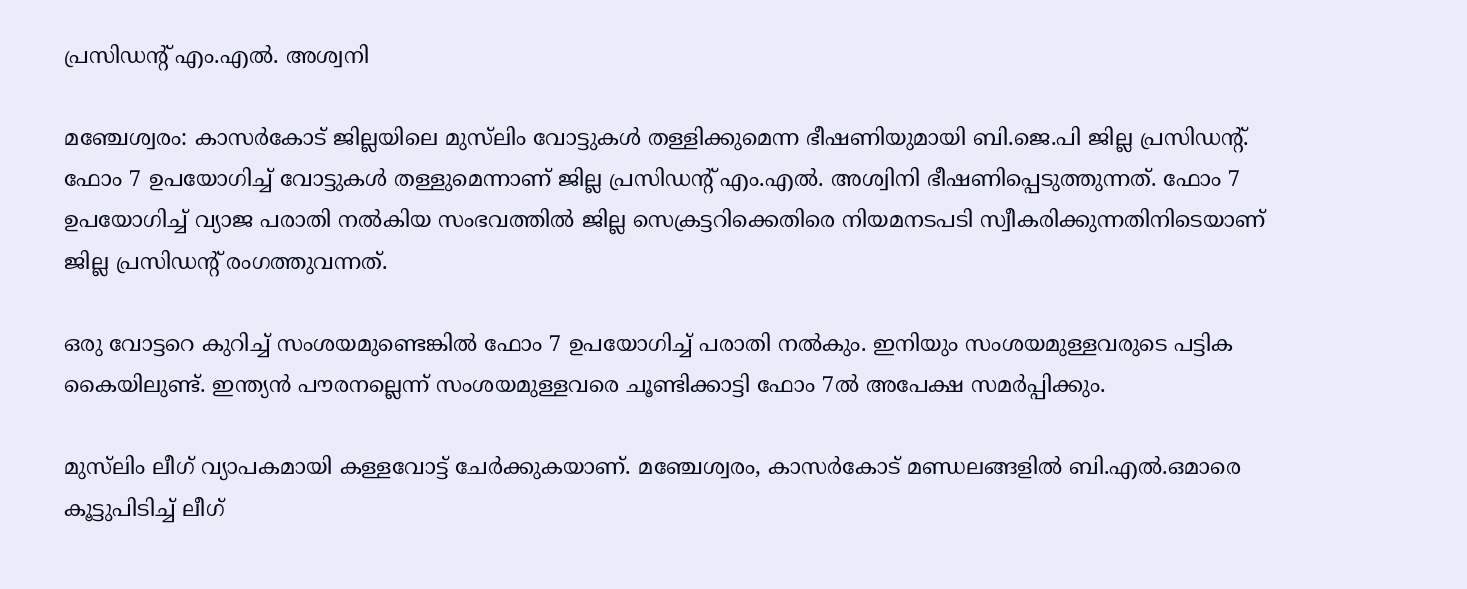പ്രസിഡന്‍റ് എം.എൽ. അശ്വനി

മഞ്ചേശ്വരം: കാസർകോട് ജില്ലയിലെ മുസ്‌ലിം വോട്ടുകൾ തള്ളിക്കുമെന്ന ഭീഷണിയുമായി ബി.ജെ.പി ജില്ല പ്രസിഡന്‍റ്. ഫോം 7 ഉപയോഗിച്ച് വോട്ടുകൾ തള്ളുമെന്നാണ് ജില്ല പ്രസിഡന്‍റ് എം.എൽ. അശ്വിനി ഭീഷണിപ്പെടുത്തുന്നത്. ഫോം 7 ഉപയോഗിച്ച് വ്യാജ പരാതി നൽകിയ സംഭവത്തിൽ ജില്ല സെക്രട്ടറിക്കെതിരെ നിയമനടപടി സ്വീകരിക്കുന്നതിനിടെയാണ് ജില്ല പ്രസിഡന്‍റ് രംഗത്തുവന്നത്.

ഒരു വോട്ടറെ കുറിച്ച് സംശയമുണ്ടെങ്കിൽ ഫോം 7 ഉപയോഗിച്ച് പരാതി നൽകും. ഇനിയും സംശയമുള്ളവരുടെ പട്ടിക കൈയിലുണ്ട്. ഇന്ത്യൻ പൗരനല്ലെന്ന് സംശയമുള്ളവരെ ചൂണ്ടിക്കാട്ടി ഫോം 7ൽ അപേക്ഷ സമർപ്പിക്കും.

മുസ്‌ലിം ലീഗ് വ്യാപകമായി കള്ളവോട്ട് ചേർക്കുകയാണ്. മഞ്ചേശ്വരം, കാസർകോട് മണ്ഡലങ്ങളിൽ ബി.എൽ.ഒമാരെ കൂട്ടുപിടിച്ച് ലീഗ്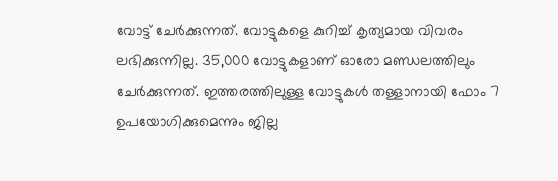വോട്ട് ചേർക്കുന്നത്. വോട്ടുകളെ കുറിച്ച് കൃത്യമായ വിവരം ലഭിക്കുന്നില്ല. 35,000 വോട്ടുകളാണ് ഓരോ മണ്ഡലത്തിലും ചേർക്കുന്നത്. ഇത്തരത്തിലുള്ള വോട്ടുകൾ തള്ളാനായി ഫോം 7 ഉപയോഗിക്കുമെന്നും ജില്ല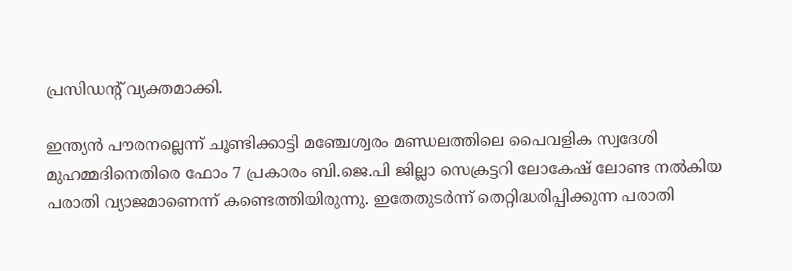പ്രസിഡന്‍റ് വ്യക്തമാക്കി.

ഇന്ത്യൻ പൗരനല്ലെന്ന് ചൂണ്ടിക്കാട്ടി മഞ്ചേശ്വരം മണ്ഡലത്തിലെ പൈവളിക സ്വദേശി മുഹമ്മദിനെതിരെ ഫോം 7 പ്രകാരം ബി.ജെ.പി ജില്ലാ സെക്രട്ടറി ലോകേഷ് ലോണ്ട നൽകിയ പരാതി വ്യാജമാണെന്ന് കണ്ടെത്തിയിരുന്നു. ഇതേതുടർന്ന് തെറ്റിദ്ധരിപ്പിക്കുന്ന പരാതി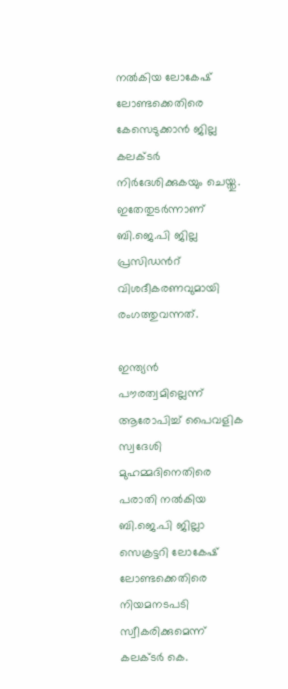നൽകിയ ലോകേഷ് ലോണ്ടക്കെതിരെ കേസെടുക്കാൻ ജില്ല കലക്ടർ നിർദേശിക്കുകയും ചെയ്തു. ഇതേതുടർന്നാണ് ബി.ജെ.പി ജില്ല പ്രസിഡന്‍റ് വിശദീകരണവുമായി രംഗത്തുവന്നത്.

ഇന്ത്യൻ പൗരത്വമില്ലെന്ന് ആരോപിച്ച് പൈവളിക സ്വദേശി മുഹമ്മദിനെതിരെ പരാതി നൽകിയ ബി.ജെ.പി ജില്ലാ സെക്രട്ടറി ലോകേഷ് ലോണ്ടക്കെതിരെ നിയമനടപടി സ്വീകരിക്കുമെന്ന് കലക്ടര്‍ കെ.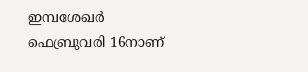ഇമ്പശേഖര്‍ ഫെബ്രുവരി 16നാണ്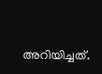അറിയിച്ചത്.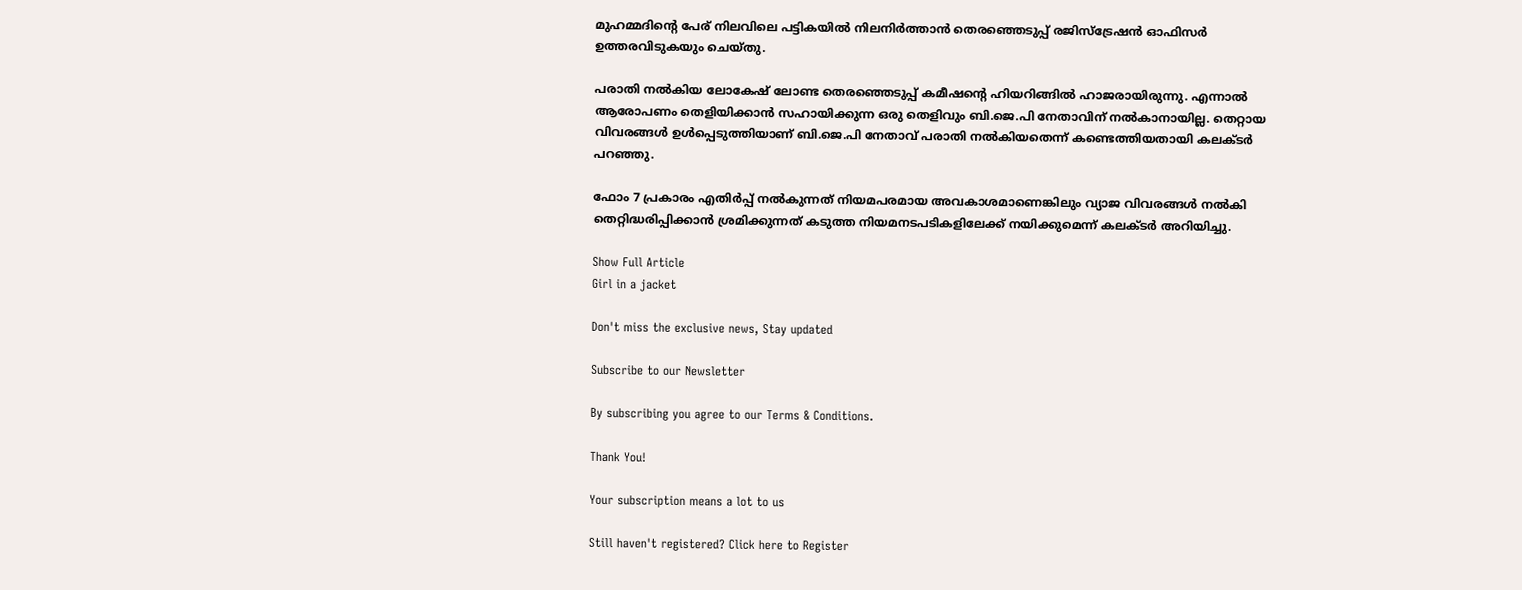മുഹമ്മദിന്റെ പേര് നിലവിലെ പട്ടികയിൽ നിലനിർത്താൻ തെരഞ്ഞെടുപ്പ് രജിസ്ട്രേഷൻ ഓഫിസർ ഉത്തരവിടുകയും ചെയ്തു.

പരാതി നൽകിയ ലോകേഷ് ലോണ്ട തെരഞ്ഞെടുപ്പ് കമീഷന്‍റെ ഹിയറിങ്ങിൽ ഹാജരായിരുന്നു. എന്നാല്‍ ആരോപണം തെളിയിക്കാൻ സഹായിക്കുന്ന ഒരു തെളിവും ബി.ജെ.പി നേതാവിന് നല്‍കാനായില്ല. തെറ്റായ വിവരങ്ങൾ ഉൾപ്പെടുത്തിയാണ് ബി.ജെ.പി നേതാവ് പരാതി നൽകിയതെന്ന് കണ്ടെത്തിയതായി കലക്ടർ പറഞ്ഞു.

ഫോം 7 പ്രകാരം എതിർപ്പ് നൽകുന്നത് നിയമപരമായ അവകാശമാണെങ്കിലും വ്യാജ വിവരങ്ങൾ നൽകി തെറ്റിദ്ധരിപ്പിക്കാൻ ശ്രമിക്കുന്നത് കടുത്ത നിയമനടപടികളിലേക്ക് നയിക്കുമെന്ന് കലക്ടർ അറിയിച്ചു.

Show Full Article
Girl in a jacket

Don't miss the exclusive news, Stay updated

Subscribe to our Newsletter

By subscribing you agree to our Terms & Conditions.

Thank You!

Your subscription means a lot to us

Still haven't registered? Click here to Register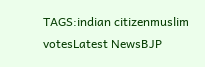TAGS:indian citizenmuslim votesLatest NewsBJP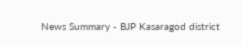News Summary - BJP Kasaragod district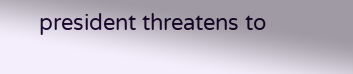president threatens to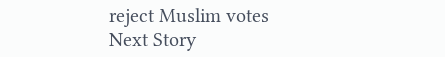reject Muslim votes
Next Story